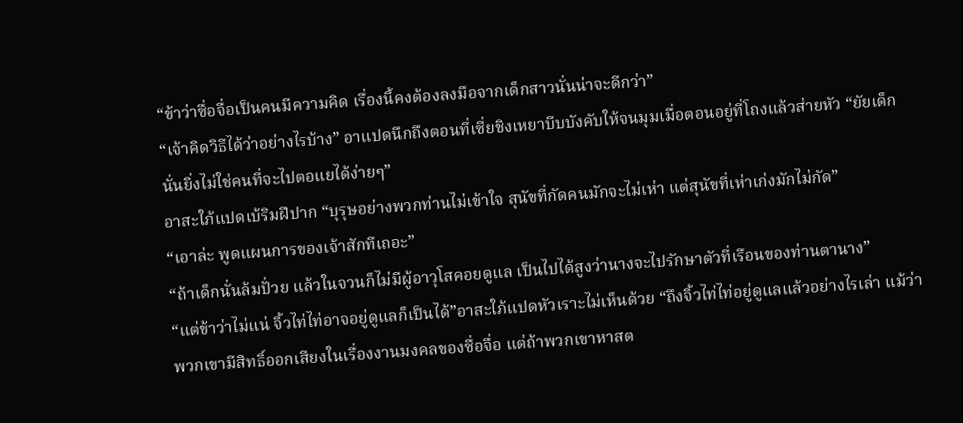“ข้าว่าซื่อจื่อเป็นคนมีความคิด เรื่องนี้คงต้องลงมือจากเด็กสาวนั่นน่าจะดีกว่า”
“เจ้าคิดวิธีได้ว่าอย่างไรบ้าง” อาแปดนึกถึงตอนที่เซี่ยชิงเหยาบีบบังคับให้จนมุมเมื่อตอนอยู่ที่โถงแล้วส่ายหัว “ยัยเด็กนั่นยิ่งไม่ใช่คนที่จะไปตอแยได้ง่ายๆ”
อาสะใภ้แปดเบ้ริมฝีปาก “บุรุษอย่างพวกท่านไม่เข้าใจ สุนัขที่กัดคนมักจะไม่เห่า แต่สุนัขที่เห่าเก่งมักไม่กัด”
“เอาล่ะ พูดแผนการของเจ้าสักทีเถอะ”
“ถ้าเด็กนั่นล้มปั่วย แล้วในจวนก็ไม่มีผู้อาวุโสคอยดูแล เป็นไปได้สูงว่านางจะไปรักษาตัวที่เรือนของท่านตานาง”
“แต่ข้าว่าไม่แน่ จิ้วไท่ไท่อาจอยู่ดูแลก็เป็นได้”อาสะใภ้แปดหัวเราะไม่เห็นด้วย “ถึงจิ้วไท่ไท่อยู่ดูแลแล้วอย่างไรเล่า แม้ว่าพวกเขามีสิทธิ์ออกเสียงในเรื่องงานมงคลของซื่อจื่อ แต่ถ้าพวกเขาหาสต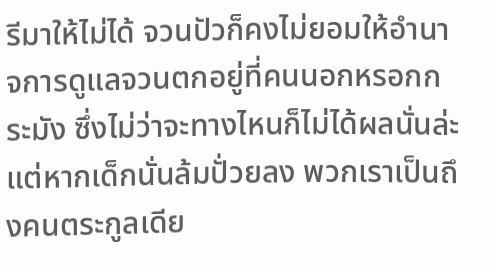รีมาให้ไม่ได้ จวนปัวก็คงไม่ยอมให้อำนาจการดูแลจวนตกอยู่ที่คนนอกหรอกกระมัง ซึ่งไม่ว่าจะทางไหนก็ไม่ได้ผลนั่นล่ะ แต่หากเด็กนั่นล้มปั่วยลง พวกเราเป็นถึงคนตระกูลเดีย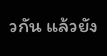วกัน แล้วยัง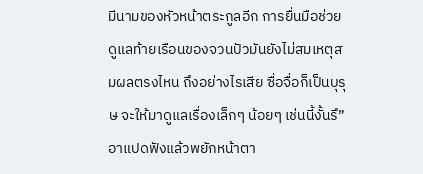มีนามของหัวหน้าตระกูลอีก การยื่นมือช่วยดูแลท้ายเรือนของจวนปัวมันยังไม่สมเหตุสมผลตรงไหน ถึงอย่างไรเสีย ซื่อจื่อก็เป็นบุรุษ จะให้มาดูแลเรื่องเล็กๆ น้อยๆ เช่นนี้งั้นรึ”
อาแปดฟังแล้วพยักหน้าตา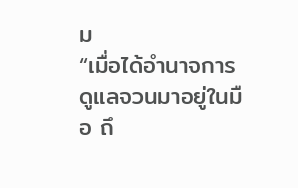ม
“เมื่อได้อำนาจการดูแลจวนมาอยู่ในมือ ถึ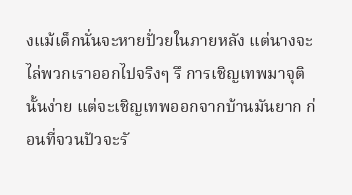งแม้เด็กนั่นจะหายปั่วยในภายหลัง แต่นางจะไล่พวกเราออกไปจริงๆ รึ การเชิญเทพมาจุตินั้นง่าย แต่จะเชิญเทพออกจากบ้านมันยาก ก่อนที่จวนปัวจะรั